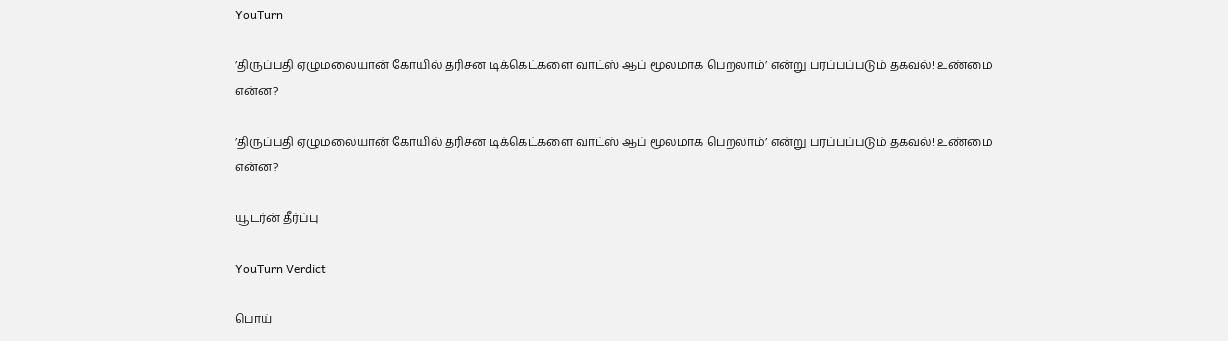YouTurn

’திருப்பதி ஏழுமலையான் கோயில் தரிசன டிக்கெட்களை வாட்ஸ் ஆப் மூலமாக பெறலாம்’ என்று பரப்பப்படும் தகவல்! உண்மை என்ன?

’திருப்பதி ஏழுமலையான் கோயில் தரிசன டிக்கெட்களை வாட்ஸ் ஆப் மூலமாக பெறலாம்’ என்று பரப்பப்படும் தகவல்! உண்மை என்ன?

யூடர்ன் தீர்ப்பு

YouTurn Verdict

பொய்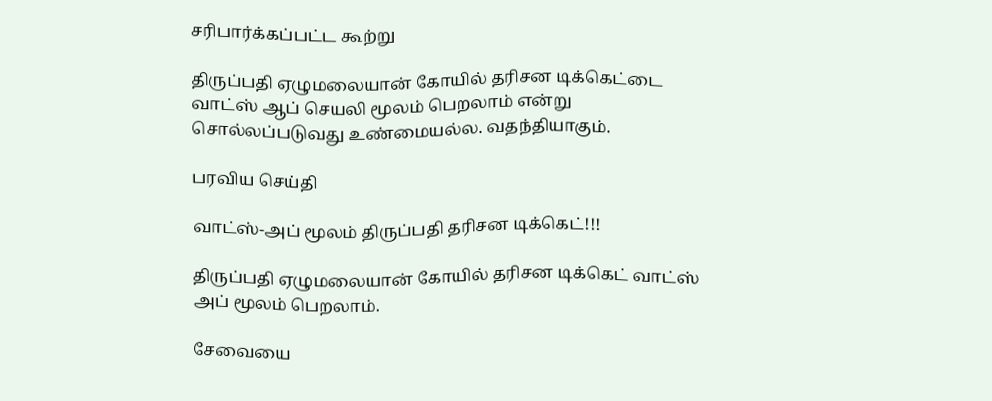சரிபார்க்கப்பட்ட கூற்று

திருப்பதி ஏழுமலையான் கோயில் தரிசன டிக்கெட்டை வாட்ஸ் ஆப் செயலி மூலம் பெறலாம் என்று சொல்லப்படுவது உண்மையல்ல. வதந்தியாகும்.

பரவிய செய்தி

வாட்ஸ்-அப் மூலம் திருப்பதி தரிசன டிக்கெட்!!!

திருப்பதி ஏழுமலையான் கோயில் தரிசன டிக்கெட் வாட்ஸ் அப் மூலம் பெறலாம்.

சேவையை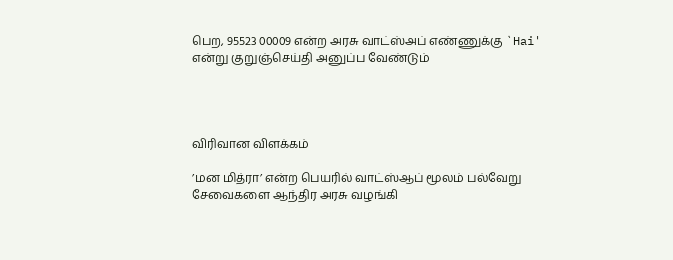பெற, 95523 00009 என்ற அரசு வாட்ஸ்அப் எண்ணுக்கு `Hai' என்று குறுஞ்செய்தி அனுப்ப வேண்டும்




விரிவான விளக்கம்

’மன மித்ரா’ என்ற பெயரில் வாட்ஸ்ஆப் மூலம் பல்வேறு சேவைகளை ஆந்திர அரசு வழங்கி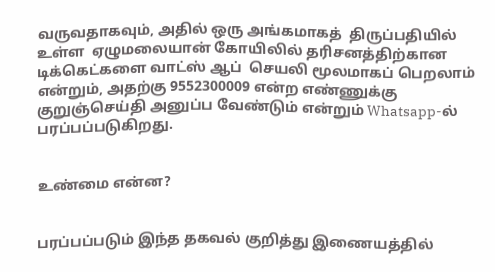வருவதாகவும், அதில் ஒரு அங்கமாகத்  திருப்பதியில் உள்ள  ஏழுமலையான் கோயிலில் தரிசனத்திற்கான டிக்கெட்களை வாட்ஸ் ஆப்  செயலி மூலமாகப் பெறலாம் என்றும், அதற்கு 9552300009 என்ற எண்ணுக்கு குறுஞ்செய்தி அனுப்ப வேண்டும் என்றும் Whatsapp-ல் பரப்பப்படுகிறது.


உண்மை என்ன?


பரப்பப்படும் இந்த தகவல் குறித்து இணையத்தில்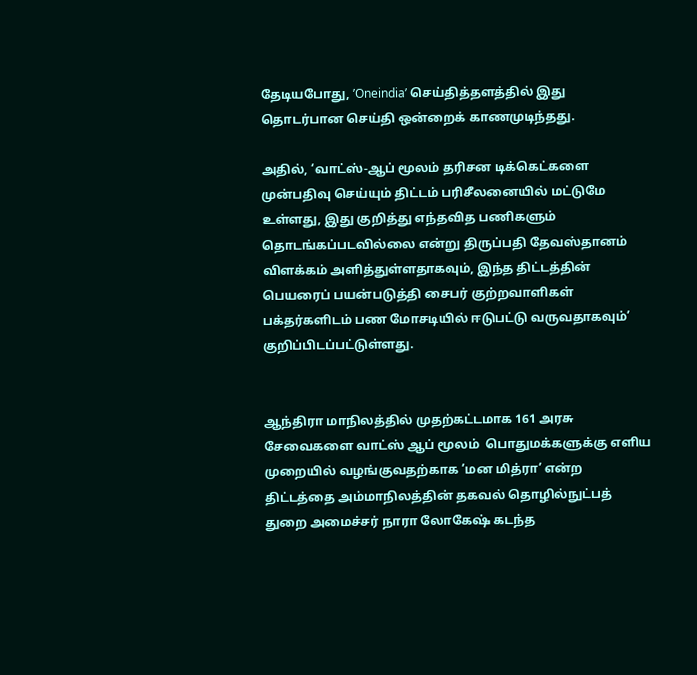தேடியபோது, ’Oneindia’ செய்தித்தளத்தில் இது தொடர்பான செய்தி ஒன்றைக் காணமுடிந்தது.

அதில், ‘வாட்ஸ்-ஆப் மூலம் தரிசன டிக்கெட்களை  முன்பதிவு செய்யும் திட்டம் பரிசீலனையில் மட்டுமே உள்ளது, இது குறித்து எந்தவித பணிகளும் தொடங்கப்படவில்லை என்று திருப்பதி தேவஸ்தானம் விளக்கம் அளித்துள்ளதாகவும், இந்த திட்டத்தின் பெயரைப் பயன்படுத்தி சைபர் குற்றவாளிகள் பக்தர்களிடம் பண மோசடியில் ஈடுபட்டு வருவதாகவும்’ குறிப்பிடப்பட்டுள்ளது.


ஆந்திரா மாநிலத்தில் முதற்கட்டமாக 161 அரசு சேவைகளை வாட்ஸ் ஆப் மூலம்  பொதுமக்களுக்கு எளிய முறையில் வழங்குவதற்காக ’மன மித்ரா’ என்ற திட்டத்தை அம்மாநிலத்தின் தகவல் தொழில்நுட்பத் துறை அமைச்சர் நாரா லோகேஷ் கடந்த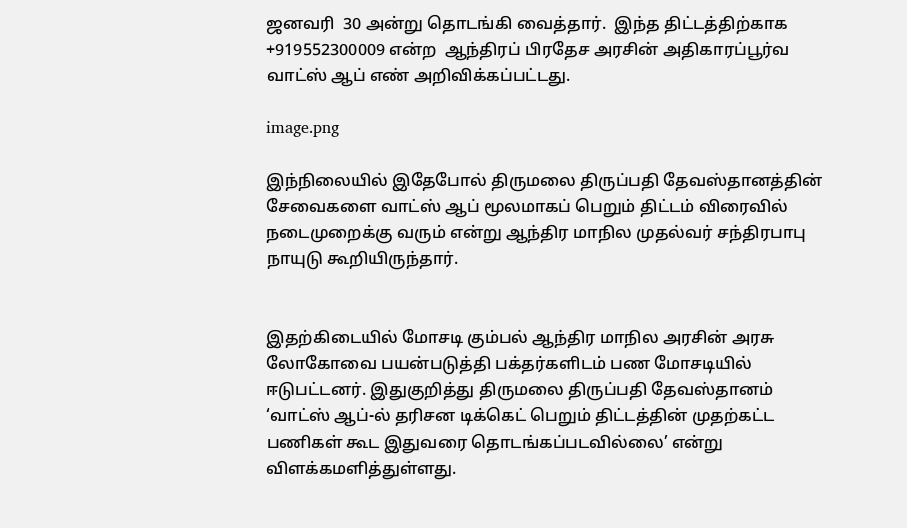ஜனவரி  30 அன்று தொடங்கி வைத்தார்.  இந்த திட்டத்திற்காக  +919552300009 என்ற  ஆந்திரப் பிரதேச அரசின் அதிகாரப்பூர்வ வாட்ஸ் ஆப் எண் அறிவிக்கப்பட்டது.

image.png

இந்நிலையில் இதேபோல் திருமலை திருப்பதி தேவஸ்தானத்தின் சேவைகளை வாட்ஸ் ஆப் மூலமாகப் பெறும் திட்டம் விரைவில் நடைமுறைக்கு வரும் என்று ஆந்திர மாநில முதல்வர் சந்திரபாபு நாயுடு கூறியிருந்தார்.


இதற்கிடையில் மோசடி கும்பல் ஆந்திர மாநில அரசின் அரசு லோகோவை பயன்படுத்தி பக்தர்களிடம் பண மோசடியில் ஈடுபட்டனர். இதுகுறித்து திருமலை திருப்பதி தேவஸ்தானம் ‘வாட்ஸ் ஆப்-ல் தரிசன டிக்கெட் பெறும் திட்டத்தின் முதற்கட்ட பணிகள் கூட இதுவரை தொடங்கப்படவில்லை’ என்று  விளக்கமளித்துள்ளது.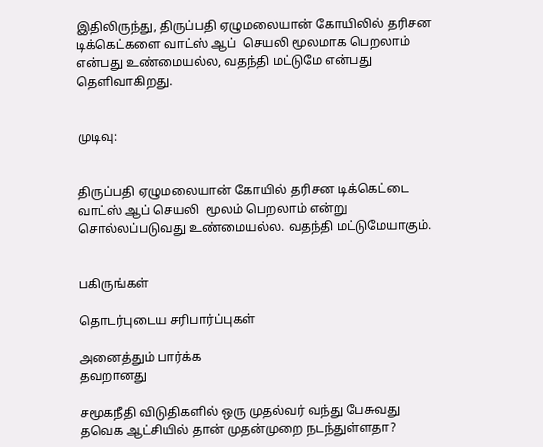இதிலிருந்து, திருப்பதி ஏழுமலையான் கோயிலில் தரிசன டிக்கெட்களை வாட்ஸ் ஆப்  செயலி மூலமாக பெறலாம் என்பது உண்மையல்ல, வதந்தி மட்டுமே என்பது தெளிவாகிறது.


முடிவு:


திருப்பதி ஏழுமலையான் கோயில் தரிசன டிக்கெட்டை வாட்ஸ் ஆப் செயலி  மூலம் பெறலாம் என்று சொல்லப்படுவது உண்மையல்ல. வதந்தி மட்டுமேயாகும்.


பகிருங்கள்

தொடர்புடைய சரிபார்ப்புகள்

அனைத்தும் பார்க்க
தவறானது

சமூகநீதி விடுதிகளில் ஒரு முதல்வர் வந்து பேசுவது தவெக ஆட்சியில் தான் முதன்முறை நடந்துள்ளதா?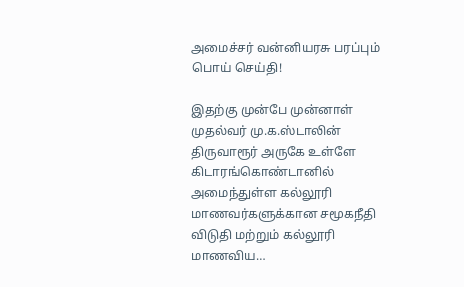அமைச்சர் வன்னியரசு பரப்பும் பொய் செய்தி!

இதற்கு முன்பே முன்னாள் முதல்வர் மு.க.ஸ்டாலின் திருவாரூர் அருகே உள்ளே கிடாரங்கொண்டானில் அமைந்துள்ள கல்லூரி மாணவர்களுக்கான சமூகநீதி விடுதி மற்றும் கல்லூரி மாணவிய…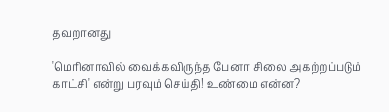தவறானது

'மெரினாவில் வைக்கவிருந்த பேனா சிலை அகற்றப்படும் காட்சி' என்று பரவும் செய்தி! உண்மை என்ன?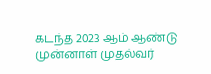கடந்த 2023 ஆம் ஆண்டு முன்னாள் முதல்வர்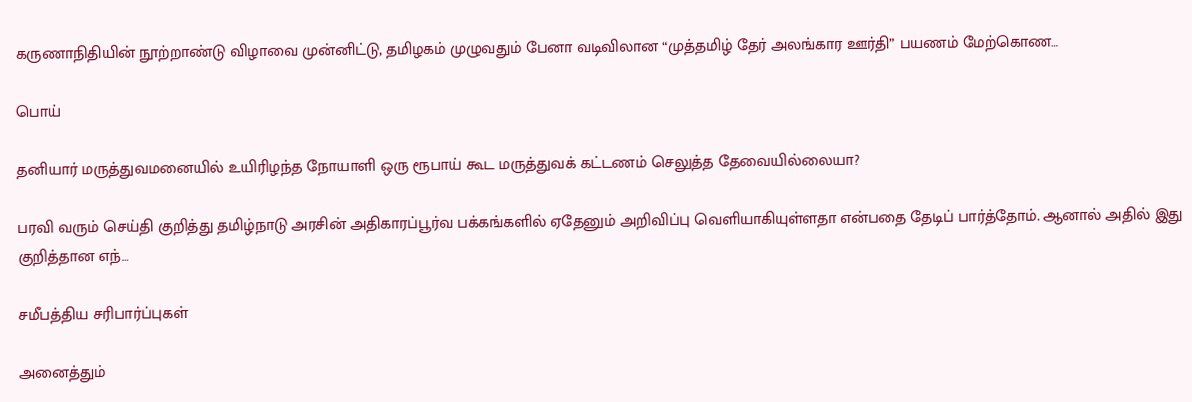கருணாநிதியின் நூற்றாண்டு விழாவை முன்னிட்டு, தமிழகம் முழுவதும் பேனா வடிவிலான “முத்தமிழ் தேர் அலங்கார ஊர்தி” பயணம் மேற்கொண…

பொய்

தனியார் மருத்துவமனையில் உயிரிழந்த நோயாளி ஒரு ரூபாய் கூட மருத்துவக் கட்டணம் செலுத்த தேவையில்லையா?

பரவி வரும் செய்தி குறித்து தமிழ்நாடு அரசின் அதிகாரப்பூர்வ பக்கங்களில் ஏதேனும் அறிவிப்பு வெளியாகியுள்ளதா என்பதை தேடிப் பார்த்தோம். ஆனால் அதில் இது குறித்தான எந்…

சமீபத்திய சரிபார்ப்புகள்

அனைத்தும்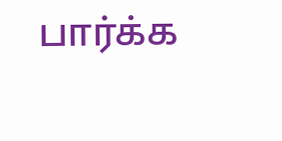பார்க்க